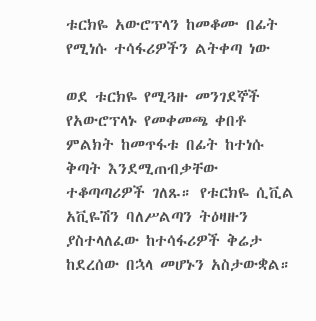ቱርክዬ አውሮፕላን ከመቆሙ በፊት የሚነሱ ተሳፋሪዎችን ልትቀጣ ነው

ወደ ቱርክዬ የሚጓዙ መንገደኞች የአውሮፕላኑ የመቀመጫ ቀበቶ ምልክት ከመጥፋቱ በፊት ከተነሱ ቅጣት እንደሚጠብቃቸው ተቆጣጣሪዎች ገለጹ። የቱርክዬ ሲቪል አቪዬሽን ባለሥልጣን ትዕዛዙን ያስተላለፈው ከተሳፋሪዎች ቅሬታ ከደረሰው በኋላ መሆኑን አስታውቋል።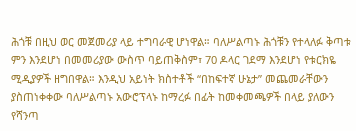ሕጎቹ በዚህ ወር መጀመሪያ ላይ ተግባራዊ ሆነዋል። ባለሥልጣኑ ሕጎቹን የተላለፉ ቅጣቱ ምን እንደሆነ በመመሪያው ውስጥ ባይጠቅስም፣ 70 ዶላር ገደማ እንደሆነ የቱርክዬ ሚዲያዎች ዘግበዋል። እንዲህ አይነት ክስተቶች “በከፍተኛ ሁኔታ” መጨመራቸውን ያስጠነቀቀው ባለሥልጣኑ አውሮፕላኑ ከማረፉ በፊት ከመቀመጫዎች በላይ ያለውን የሻንጣ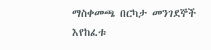ማስቀመጫ በርካታ መንገደኞች እየከፈቱ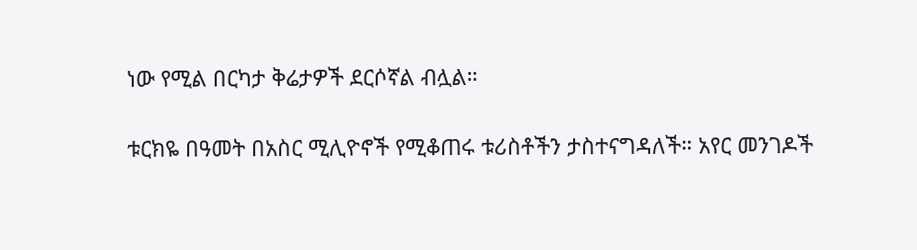ነው የሚል በርካታ ቅሬታዎች ደርሶኛል ብሏል።

ቱርክዬ በዓመት በአስር ሚሊዮኖች የሚቆጠሩ ቱሪስቶችን ታስተናግዳለች። አየር መንገዶች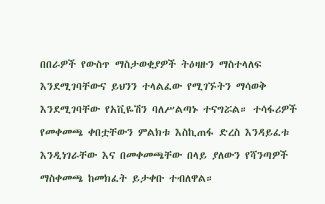በበራዎች የውስጥ ማስታወቂያዎች ትዕዛዙን ማስተላለፍ እንደሚገባቸውና ይህንን ተላልፈው የሚገኙትን ማሳወቅ እንደሚገባቸው የአቪዬሽን ባለሥልጣኑ ተናግሯል። ተሳፋሪዎች የመቀመጫ ቀበቷቸውን ምልክቱ እስኪጠፋ ድረስ እንዳይፈቱ እንዲነገራቸው እና በመቀመጫቸው በላይ ያለውን የሻንጣዎች ማስቀመጫ ከመክፈት ይታቀቡ ተብለዋል።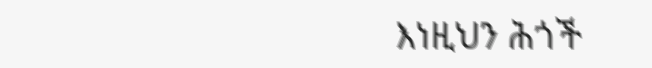እነዚህን ሕጎች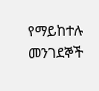የማይከተሉ መንገደኞች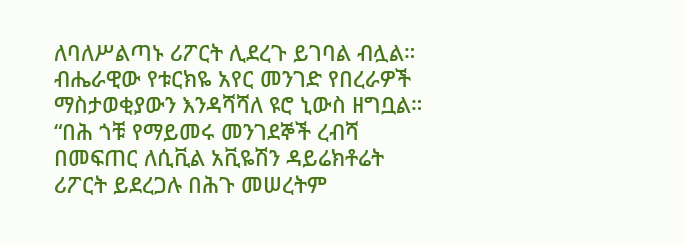ለባለሥልጣኑ ሪፖርት ሊደረጉ ይገባል ብሏል። ብሔራዊው የቱርክዬ አየር መንገድ የበረራዎች ማስታወቂያውን እንዳሻሻለ ዩሮ ኒውስ ዘግቧል። “በሕ ጎቹ የማይመሩ መንገደኞች ረብሻ በመፍጠር ለሲቪል አቪዬሽን ዳይሬክቶሬት ሪፖርት ይደረጋሉ በሕጉ መሠረትም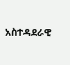አስተዳደራዊ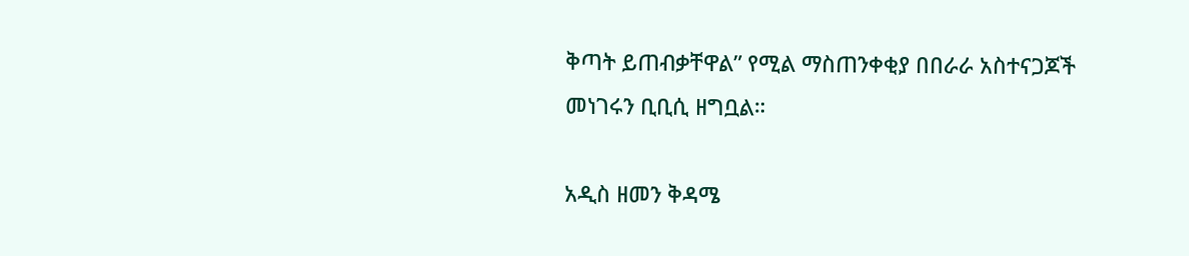ቅጣት ይጠብቃቸዋል” የሚል ማስጠንቀቂያ በበራራ አስተናጋጆች መነገሩን ቢቢሲ ዘግቧል።

አዲስ ዘመን ቅዳሜ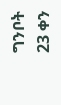ግንቦት 23 ቀን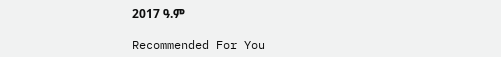2017 ዓ.ም

Recommended For You